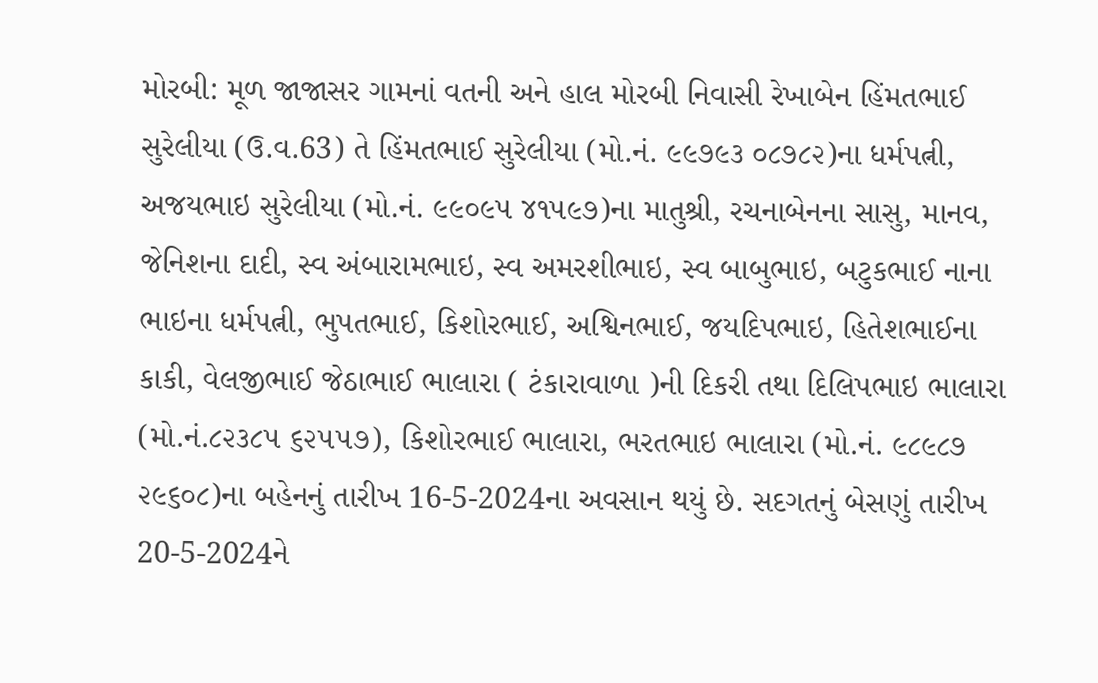મોરબી: મૂળ જાજાસર ગામનાં વતની અને હાલ મોરબી નિવાસી રેખાબેન હિંમતભાઈ સુરેલીયા (ઉ.વ.63) તે હિંમતભાઈ સુરેલીયા (મો.નં. ૯૯૭૯૩ ૦૮૭૮૨)ના ધર્મપત્ની, અજયભાઇ સુરેલીયા (મો.નં. ૯૯૦૯૫ ૪૧૫૯૭)ના માતુશ્રી, રચનાબેનના સાસુ, માનવ, જેનિશના દાદી, સ્વ અંબારામભાઇ, સ્વ અમરશીભાઇ, સ્વ બાબુભાઇ, બટુકભાઈ નાના ભાઇના ધર્મપત્ની, ભુપતભાઈ, કિશોરભાઈ, અશ્વિનભાઈ, જયદિપભાઇ, હિતેશભાઈના કાકી, વેલજીભાઈ જેઠાભાઈ ભાલારા ( ટંકારાવાળા )ની દિકરી તથા દિલિપભાઇ ભાલારા (મો.નં.૮૨૩૮૫ ૬૨૫૫૭), કિશોરભાઈ ભાલારા, ભરતભાઇ ભાલારા (મો.નં. ૯૮૯૮૭ ૨૯૬૦૮)ના બહેનનું તારીખ 16-5-2024ના અવસાન થયું છે. સદગતનું બેસણું તારીખ 20-5-2024ને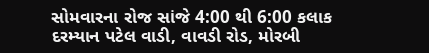સોમવારના રોજ સાંજે 4:00 થી 6:00 કલાક દરમ્યાન પટેલ વાડી, વાવડી રોડ, મોરબી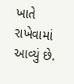ખાતે રાખેવામાં આવ્યું છે.